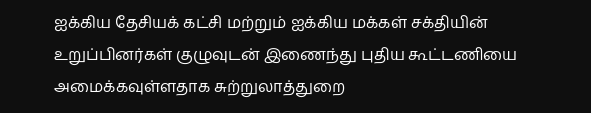ஐக்கிய தேசியக் கட்சி மற்றும் ஐக்கிய மக்கள் சக்தியின் உறுப்பினர்கள் குழுவுடன் இணைந்து புதிய கூட்டணியை அமைக்கவுள்ளதாக சுற்றுலாத்துறை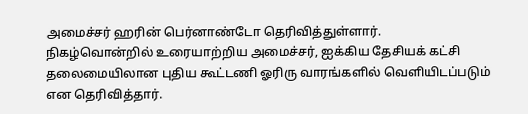அமைச்சர் ஹரின் பெர்னாண்டோ தெரிவித்துள்ளார்.
நிகழ்வொன்றில் உரையாற்றிய அமைச்சர், ஐக்கிய தேசியக் கட்சி தலைமையிலான புதிய கூட்டணி ஓரிரு வாரங்களில் வெளியிடப்படும் என தெரிவித்தார்.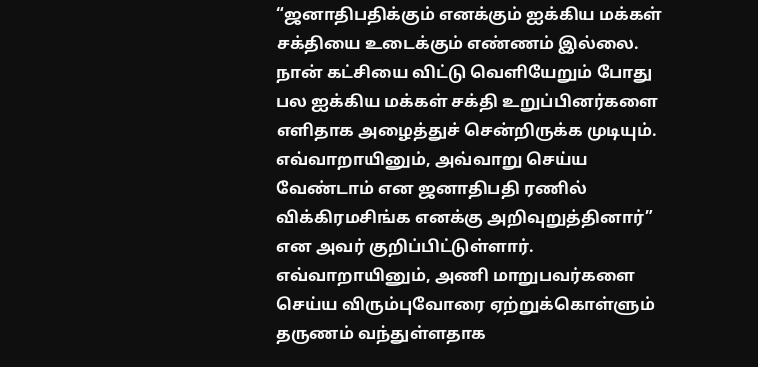“ஜனாதிபதிக்கும் எனக்கும் ஐக்கிய மக்கள் சக்தியை உடைக்கும் எண்ணம் இல்லை. நான் கட்சியை விட்டு வெளியேறும் போது பல ஐக்கிய மக்கள் சக்தி உறுப்பினர்களை எளிதாக அழைத்துச் சென்றிருக்க முடியும். எவ்வாறாயினும், அவ்வாறு செய்ய வேண்டாம் என ஜனாதிபதி ரணில் விக்கிரமசிங்க எனக்கு அறிவுறுத்தினார்” என அவர் குறிப்பிட்டுள்ளார்.
எவ்வாறாயினும், அணி மாறுபவர்களை செய்ய விரும்புவோரை ஏற்றுக்கொள்ளும் தருணம் வந்துள்ளதாக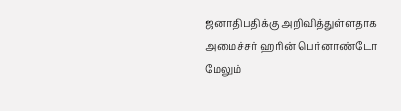ஜனாதிபதிக்கு அறிவித்துள்ளதாக அமைச்சர் ஹரின் பெர்னாண்டோ மேலும்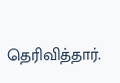தெரிவித்தார்.